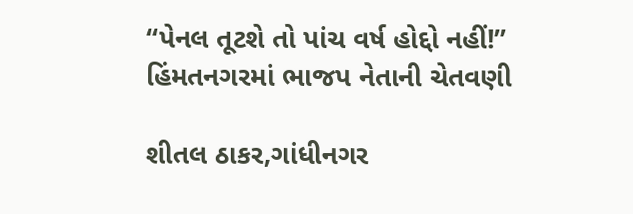“પેનલ તૂટશે તો પાંચ વર્ષ હોદ્દો નહીં!” હિંમતનગરમાં ભાજપ નેતાની ચેતવણી

શીતલ ઠાકર,ગાંધીનગર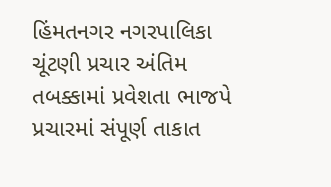હિંમતનગર નગરપાલિકા ચૂંટણી પ્રચાર અંતિમ તબક્કામાં પ્રવેશતા ભાજપે પ્રચારમાં સંપૂર્ણ તાકાત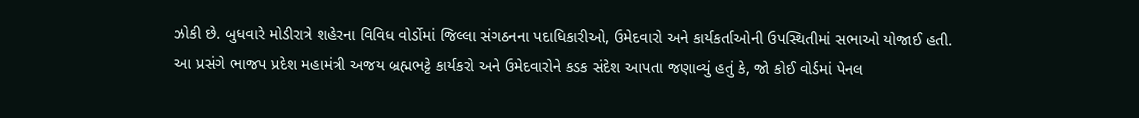ઝોકી છે. બુધવારે મોડીરાત્રે શહેરના વિવિધ વોર્ડોમાં જિલ્લા સંગઠનના પદાધિકારીઓ, ઉમેદવારો અને કાર્યકર્તાઓની ઉપસ્થિતીમાં સભાઓ યોજાઈ હતી.
આ પ્રસંગે ભાજપ પ્રદેશ મહામંત્રી અજય બ્રહ્મભટ્ટે કાર્યકરો અને ઉમેદવારોને કડક સંદેશ આપતા જણાવ્યું હતું કે, જો કોઈ વોર્ડમાં પેનલ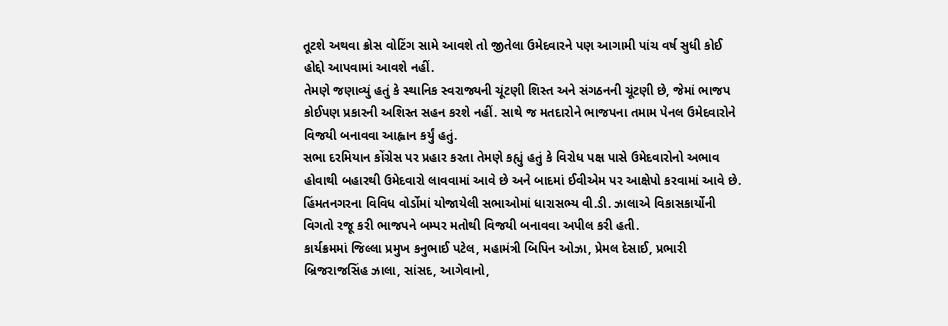તૂટશે અથવા ક્રોસ વોટિંગ સામે આવશે તો જીતેલા ઉમેદવારને પણ આગામી પાંચ વર્ષ સુધી કોઈ હોદ્દો આપવામાં આવશે નહીં.
તેમણે જણાવ્યું હતું કે સ્થાનિક સ્વરાજ્યની ચૂંટણી શિસ્ત અને સંગઠનની ચૂંટણી છે, જેમાં ભાજપ કોઈપણ પ્રકારની અશિસ્ત સહન કરશે નહીં. સાથે જ મતદારોને ભાજપના તમામ પેનલ ઉમેદવારોને વિજયી બનાવવા આહ્વાન કર્યું હતું.
સભા દરમિયાન કોંગ્રેસ પર પ્રહાર કરતા તેમણે કહ્યું હતું કે વિરોધ પક્ષ પાસે ઉમેદવારોનો અભાવ હોવાથી બહારથી ઉમેદવારો લાવવામાં આવે છે અને બાદમાં ઈવીએમ પર આક્ષેપો કરવામાં આવે છે.
હિંમતનગરના વિવિધ વોર્ડોમાં યોજાયેલી સભાઓમાં ધારાસભ્ય વી.ડી. ઝાલાએ વિકાસકાર્યોની વિગતો રજૂ કરી ભાજપને બમ્પર મતોથી વિજયી બનાવવા અપીલ કરી હતી.
કાર્યક્રમમાં જિલ્લા પ્રમુખ કનુભાઈ પટેલ, મહામંત્રી બિપિન ઓઝા, પ્રેમલ દેસાઈ, પ્રભારી બ્રિજરાજસિંહ ઝાલા, સાંસદ, આગેવાનો,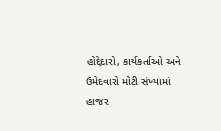હોદ્દેદારો, કાર્યકર્તાઓ અને ઉમેદવારો મોટી સંખ્યામાં હાજર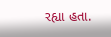રહ્યા હતા.